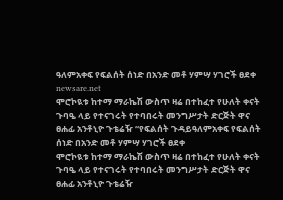ዓለምአቀፍ የፍልሰት ሰነድ በአንድ መቶ ሃምሣ ሃገሮች ፀደቀ
newsare.net
ሞሮኮዪቱ ከተማ ማራኬሽ ውስጥ ዛሬ በተከፈተ የሁለት ቀናት ጉባዔ ላይ የተናገሩት የተባበሩት መንግሥታት ድርጅት ዋና ፀሐፊ አንቶኒዮ ጉቴሬዥ “የፍልሰት ጉዳይዓለምአቀፍ የፍልሰት ሰነድ በአንድ መቶ ሃምሣ ሃገሮች ፀደቀ
ሞሮኮዪቱ ከተማ ማራኬሽ ውስጥ ዛሬ በተከፈተ የሁለት ቀናት ጉባዔ ላይ የተናገሩት የተባበሩት መንግሥታት ድርጅት ዋና ፀሐፊ አንቶኒዮ ጉቴሬዥ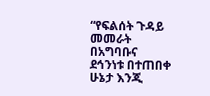“የፍልሰት ጉዳይ መመራት በአግባቡና ደኅንነቱ በተጠበቀ ሁኔታ እንጂ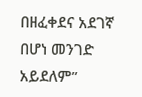በዘፈቀደና አደገኛ በሆነ መንገድ አይደለም”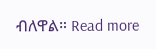ብለዋል። Read more